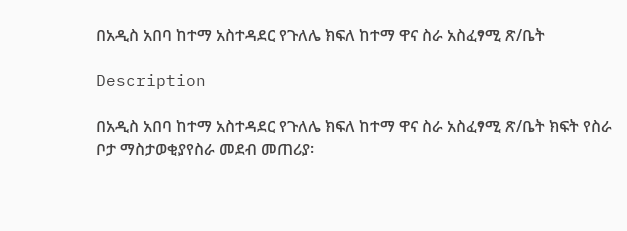በአዲስ አበባ ከተማ አስተዳደር የጉለሌ ክፍለ ከተማ ዋና ስራ አስፈፃሚ ጽ/ቤት

Description

በአዲስ አበባ ከተማ አስተዳደር የጉለሌ ክፍለ ከተማ ዋና ስራ አስፈፃሚ ጽ/ቤት ክፍት የስራ ቦታ ማስታወቂያየስራ መደብ መጠሪያ፡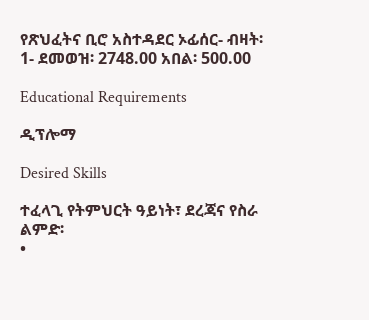የጽህፈትና ቢሮ አስተዳደር ኦፊሰር- ብዛት፡ 1- ደመወዝ፡ 2748.00 አበል፡ 500.00

Educational Requirements

ዲፕሎማ

Desired Skills

ተፈላጊ የትምህርት ዓይነት፣ ደረጃና የስራ ልምድ፡
•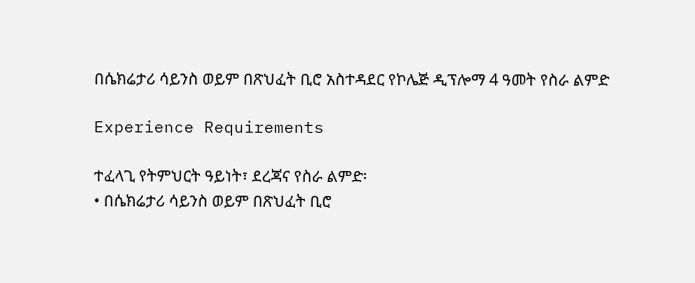በሴክሬታሪ ሳይንስ ወይም በጽህፈት ቢሮ አስተዳደር የኮሌጅ ዲፕሎማ 4 ዓመት የስራ ልምድ

Experience Requirements

ተፈላጊ የትምህርት ዓይነት፣ ደረጃና የስራ ልምድ፡
• በሴክሬታሪ ሳይንስ ወይም በጽህፈት ቢሮ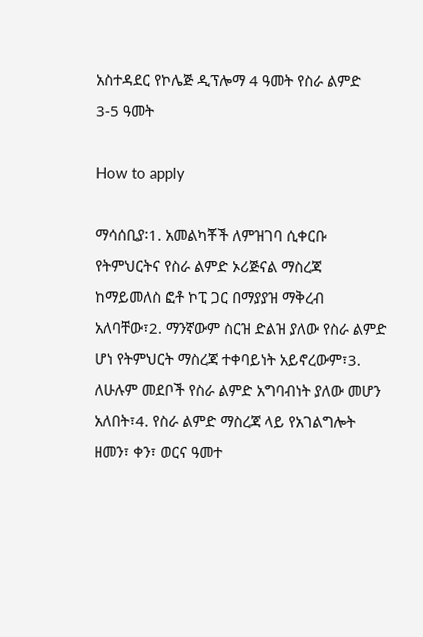አስተዳደር የኮሌጅ ዲፕሎማ 4 ዓመት የስራ ልምድ
3-5 ዓመት

How to apply

ማሳሰቢያ፡1. አመልካቾች ለምዝገባ ሲቀርቡ የትምህርትና የስራ ልምድ ኦሪጅናል ማስረጃ ከማይመለስ ፎቶ ኮፒ ጋር በማያያዝ ማቅረብ አለባቸው፣2. ማንኛውም ስርዝ ድልዝ ያለው የስራ ልምድ ሆነ የትምህርት ማስረጃ ተቀባይነት አይኖረውም፣3. ለሁሉም መደቦች የስራ ልምድ አግባብነት ያለው መሆን አለበት፣4. የስራ ልምድ ማስረጃ ላይ የአገልግሎት ዘመን፣ ቀን፣ ወርና ዓመተ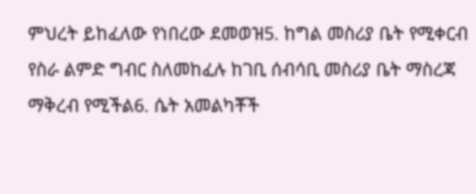ምህረት ይከፈለው የነበረው ደመወዝ5. ከግል መስሪያ ቤት የሚቀርብ የስራ ልምድ ግብር ስለመከፈሉ ከገቢ ሰብሳቢ መስሪያ ቤት ማስረጃ ማቅረብ የሚችል6. ሴት አመልካቾች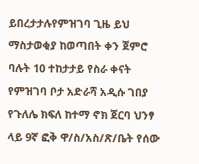ይበረታታሉየምዝገባ ጊዜ ይህ ማስታወቂያ ከወጣበት ቀን ጀምሮ ባሉት 10 ተከታታይ የስራ ቀናት የምዝገባ ቦታ አድራሻ አዲሱ ገበያ የጉለሌ ክፍለ ከተማ ኖክ ጀርባ ህንፃ ላይ 9ኛ ፎቅ ዋ/ስ/አስ/ጽ/ቤት የሰው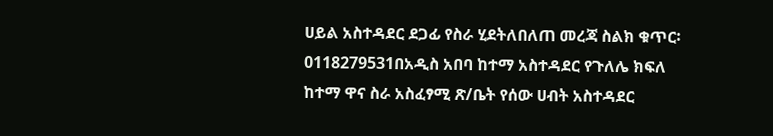ሀይል አስተዳደር ደጋፊ የስራ ሂደትለበለጠ መረጃ ስልክ ቁጥር፡ 0118279531በአዲስ አበባ ከተማ አስተዳደር የጉለሌ ክፍለ ከተማ ዋና ስራ አስፈፃሚ ጽ/ቤት የሰው ሀብት አስተዳደር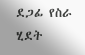ደጋፊ የስራ ሂደት